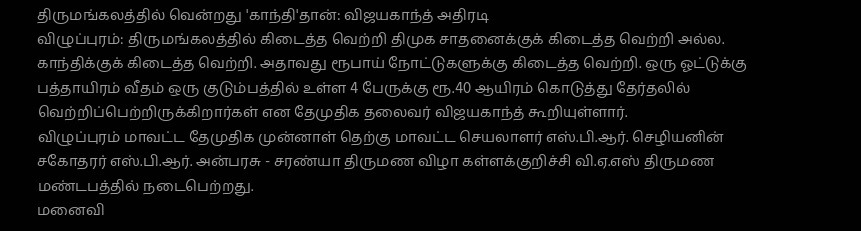திருமங்கலத்தில் வென்றது 'காந்தி'தான்: விஜயகாந்த் அதிரடி
விழுப்புரம்: திருமங்கலத்தில் கிடைத்த வெற்றி திமுக சாதனைக்குக் கிடைத்த வெற்றி அல்ல. காந்திக்குக் கிடைத்த வெற்றி. அதாவது ரூபாய் நோட்டுகளுக்கு கிடைத்த வெற்றி. ஒரு ஓட்டுக்கு பத்தாயிரம் வீதம் ஒரு குடும்பத்தில் உள்ள 4 பேருக்கு ரூ.40 ஆயிரம் கொடுத்து தேர்தலில் வெற்றிப்பெற்றிருக்கிறார்கள் என தேமுதிக தலைவர் விஜயகாந்த் கூறியுள்ளார்.
விழுப்புரம் மாவட்ட தேமுதிக முன்னாள் தெற்கு மாவட்ட செயலாளர் எஸ்.பி.ஆர். செழியனின் சகோதரர் எஸ்.பி.ஆர். அன்பரசு - சரண்யா திருமண விழா கள்ளக்குறிச்சி வி.ஏ.எஸ் திருமண மண்டபத்தில் நடைபெற்றது.
மனைவி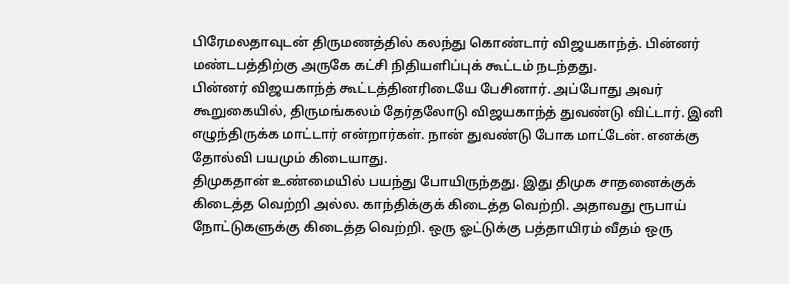பிரேமலதாவுடன் திருமணத்தில் கலந்து கொண்டார் விஜயகாந்த். பின்னர் மண்டபத்திற்கு அருகே கட்சி நிதியளிப்புக் கூட்டம் நடந்தது.
பின்னர் விஜயகாந்த் கூட்டத்தினரிடையே பேசினார். அப்போது அவர் கூறுகையில், திருமங்கலம் தேர்தலோடு விஜயகாந்த் துவண்டு விட்டார். இனி எழுந்திருக்க மாட்டார் என்றார்கள். நான் துவண்டு போக மாட்டேன். எனக்கு தோல்வி பயமும் கிடையாது.
திமுகதான் உண்மையில் பயந்து போயிருந்தது. இது திமுக சாதனைக்குக் கிடைத்த வெற்றி அல்ல. காந்திக்குக் கிடைத்த வெற்றி. அதாவது ரூபாய் நோட்டுகளுக்கு கிடைத்த வெற்றி. ஒரு ஓட்டுக்கு பத்தாயிரம் வீதம் ஒரு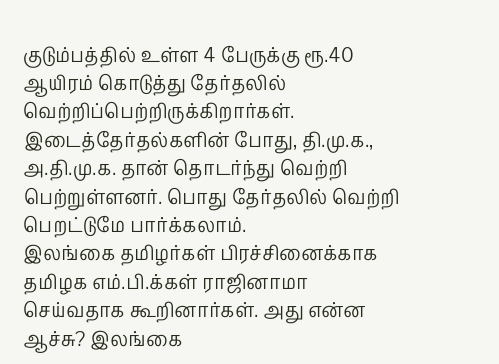குடும்பத்தில் உள்ள 4 பேருக்கு ரூ.40 ஆயிரம் கொடுத்து தேர்தலில் வெற்றிப்பெற்றிருக்கிறார்கள்.
இடைத்தேர்தல்களின் போது, தி.மு.க., அ.தி.மு.க. தான் தொடர்ந்து வெற்றி பெற்றுள்ளனர். பொது தேர்தலில் வெற்றி பெறட்டுமே பார்க்கலாம்.
இலங்கை தமிழர்கள் பிரச்சினைக்காக தமிழக எம்.பி.க்கள் ராஜினாமா செய்வதாக கூறினார்கள். அது என்ன ஆச்சு? இலங்கை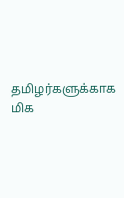தமிழர்களுக்காக மிக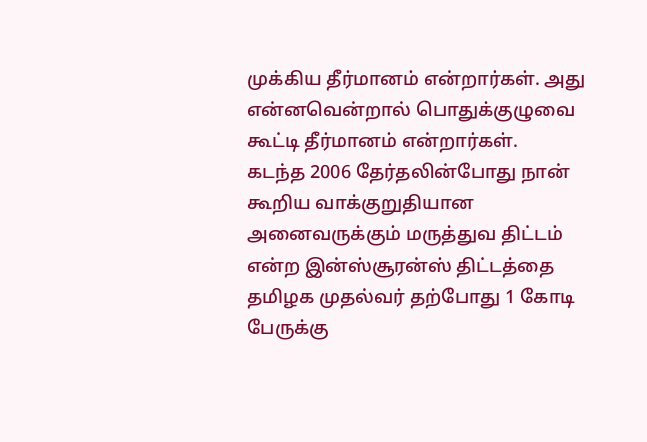முக்கிய தீர்மானம் என்றார்கள். அது என்னவென்றால் பொதுக்குழுவை கூட்டி தீர்மானம் என்றார்கள்.
கடந்த 2006 தேர்தலின்போது நான் கூறிய வாக்குறுதியான அனைவருக்கும் மருத்துவ திட்டம் என்ற இன்ஸ்சூரன்ஸ் திட்டத்தை தமிழக முதல்வர் தற்போது 1 கோடி பேருக்கு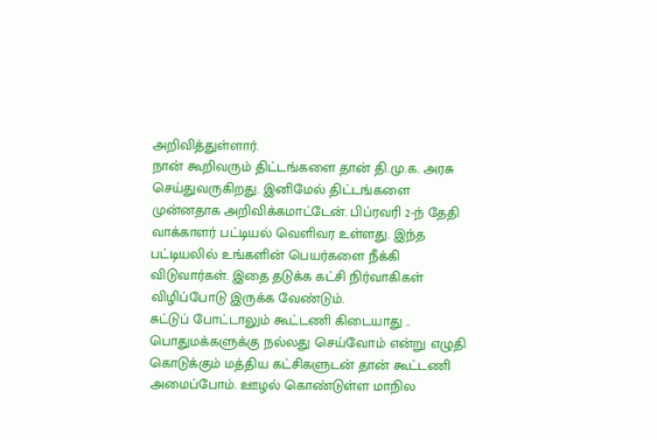அறிவித்துள்ளார்.
நான் கூறிவரும் திட்டங்களை தான் தி.மு.க. அரசு செய்துவருகிறது. இனிமேல் திட்டங்களை முன்னதாக அறிவிக்கமாட்டேன். பிப்ரவரி 2-ந் தேதி வாக்காளர் பட்டியல் வெளிவர உள்ளது. இந்த பட்டியலில் உங்களின் பெயர்களை நீக்கி விடுவார்கள். இதை தடுக்க கட்சி நிர்வாகிகள் விழிப்போடு இருக்க வேண்டும்.
சுட்டுப் போட்டாலும் கூட்டணி கிடையாது ..
பொதுமக்களுக்கு நல்லது செய்வோம் என்று எழுதி கொடுக்கும் மத்திய கட்சிகளுடன் தான் கூட்டணி அமைப்போம். ஊழல் கொண்டுள்ள மாநில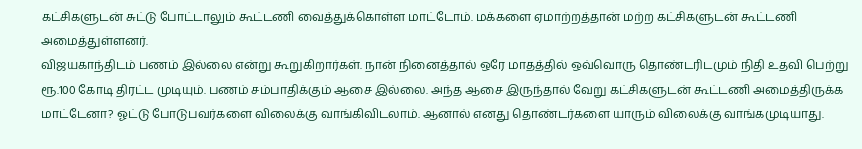கட்சிகளுடன் சுட்டு போட்டாலும் கூட்டணி வைத்துக்கொள்ள மாட்டோம். மக்களை ஏமாற்றத்தான் மற்ற கட்சிகளுடன் கூட்டணி அமைத்துள்ளனர்.
விஜயகாந்திடம் பணம் இல்லை என்று கூறுகிறார்கள். நான் நினைத்தால் ஒரே மாதத்தில் ஒவ்வொரு தொண்டரிடமும் நிதி உதவி பெற்று ரூ.100 கோடி திரட்ட முடியும். பணம் சம்பாதிக்கும் ஆசை இல்லை. அந்த ஆசை இருந்தால் வேறு கட்சிகளுடன் கூட்டணி அமைத்திருக்க மாட்டேனா? ஓட்டு போடுபவர்களை விலைக்கு வாங்கிவிடலாம். ஆனால் எனது தொண்டர்களை யாரும் விலைக்கு வாங்கமுடியாது.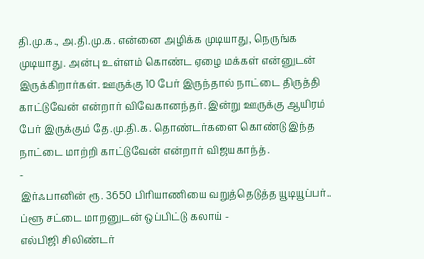தி.மு.க., அ.தி.மு.க. என்னை அழிக்க முடியாது, நெருங்க முடியாது. அன்பு உள்ளம் கொண்ட ஏழை மக்கள் என்னுடன் இருக்கிறார்கள். ஊருக்கு 10 பேர் இருந்தால் நாட்டை திருத்தி காட்டுவேன் என்றார் விவேகானந்தர். இன்று ஊருக்கு ஆயிரம் பேர் இருக்கும் தே.மு.தி.க. தொண்டர்களை கொண்டு இந்த நாட்டை மாற்றி காட்டுவேன் என்றார் விஜயகாந்த்.
-
இர்ஃபானின் ரூ. 3650 பிரியாணியை வறுத்தெடுத்த யூடியூப்பர்.. ப்ளூ சட்டை மாறனுடன் ஒப்பிட்டு கலாய் -
எல்பிஜி சிலிண்டர்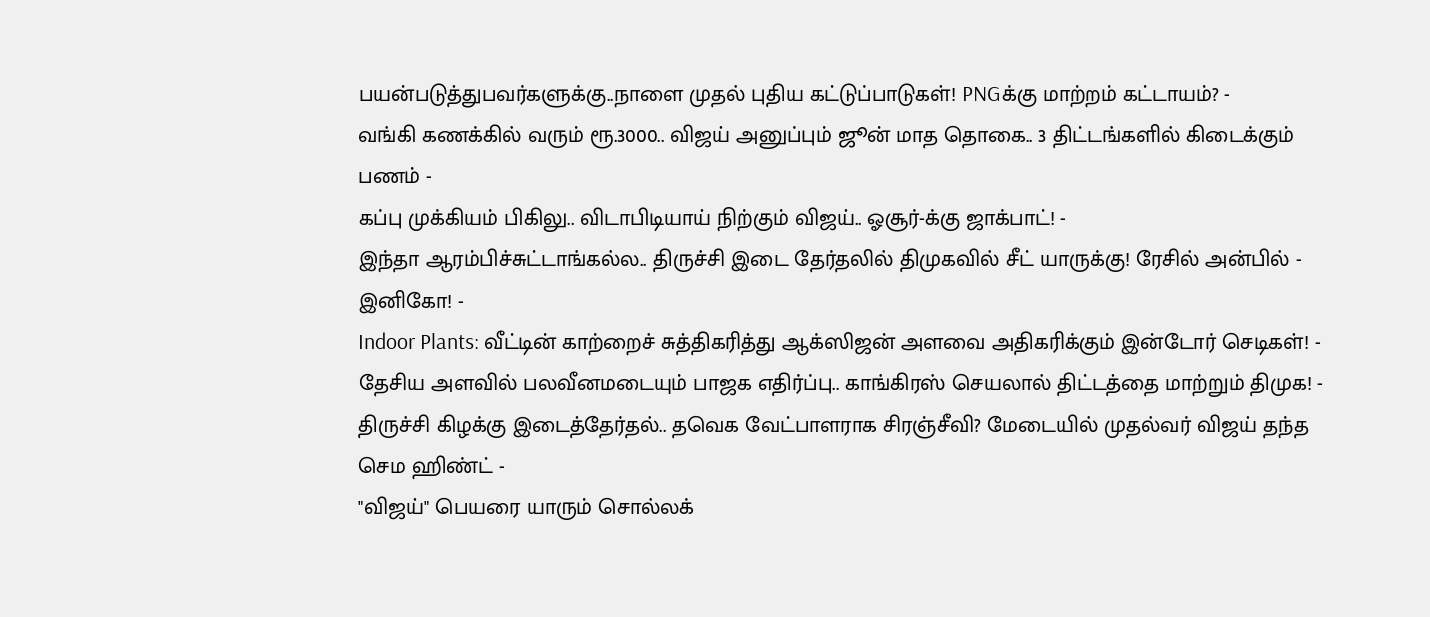பயன்படுத்துபவர்களுக்கு..நாளை முதல் புதிய கட்டுப்பாடுகள்! PNGக்கு மாற்றம் கட்டாயம்? -
வங்கி கணக்கில் வரும் ரூ.3000.. விஜய் அனுப்பும் ஜூன் மாத தொகை.. 3 திட்டங்களில் கிடைக்கும் பணம் -
கப்பு முக்கியம் பிகிலு.. விடாபிடியாய் நிற்கும் விஜய்.. ஓசூர்-க்கு ஜாக்பாட்! -
இந்தா ஆரம்பிச்சுட்டாங்கல்ல.. திருச்சி இடை தேர்தலில் திமுகவில் சீட் யாருக்கு! ரேசில் அன்பில் - இனிகோ! -
Indoor Plants: வீட்டின் காற்றைச் சுத்திகரித்து ஆக்ஸிஜன் அளவை அதிகரிக்கும் இன்டோர் செடிகள்! -
தேசிய அளவில் பலவீனமடையும் பாஜக எதிர்ப்பு.. காங்கிரஸ் செயலால் திட்டத்தை மாற்றும் திமுக! -
திருச்சி கிழக்கு இடைத்தேர்தல்.. தவெக வேட்பாளராக சிரஞ்சீவி? மேடையில் முதல்வர் விஜய் தந்த செம ஹிண்ட் -
"விஜய்" பெயரை யாரும் சொல்லக்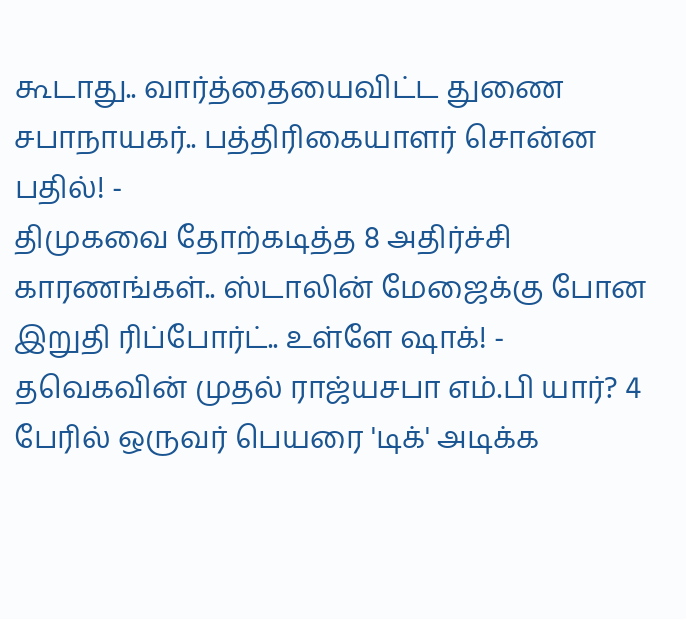கூடாது.. வார்த்தையைவிட்ட துணை சபாநாயகர்.. பத்திரிகையாளர் சொன்ன பதில்! -
திமுகவை தோற்கடித்த 8 அதிர்ச்சி காரணங்கள்.. ஸ்டாலின் மேஜைக்கு போன இறுதி ரிப்போர்ட்.. உள்ளே ஷாக்! -
தவெகவின் முதல் ராஜ்யசபா எம்.பி யார்? 4 பேரில் ஒருவர் பெயரை 'டிக்' அடிக்க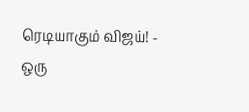ரெடியாகும் விஜய்! -
ஒரு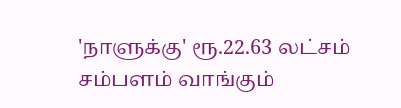'நாளுக்கு' ரூ.22.63 லட்சம் சம்பளம் வாங்கும்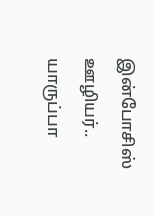இன்போசிஸ் ஊழியர்.. யாருப்பா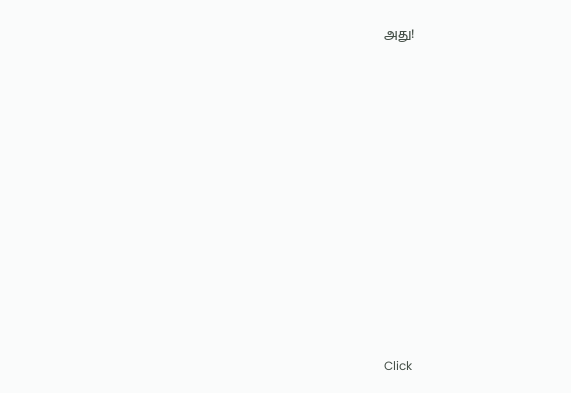அது!












Click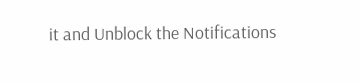it and Unblock the Notifications